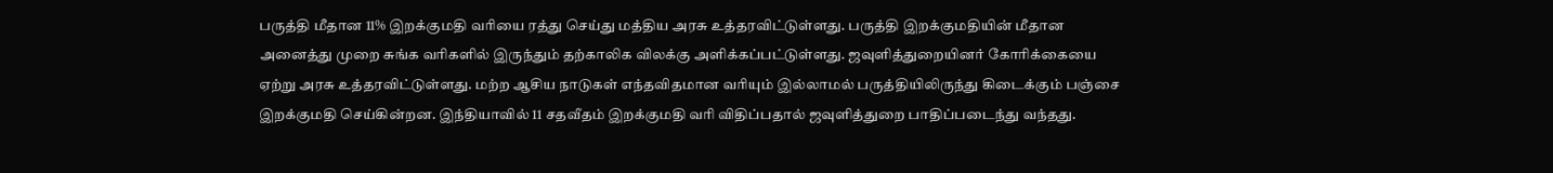பருத்தி மீதான 11% இறக்குமதி வரியை ரத்து செய்து மத்திய அரசு உத்தரவிட்டுள்ளது. பருத்தி இறக்குமதியின் மீதான அனைத்து முறை சுங்க வரிகளில் இருந்தும் தற்காலிக விலக்கு அளிக்கப்பட்டுள்ளது. ஜவுளித்துறையினர் கோரிக்கையை ஏற்று அரசு உத்தரவிட்டுள்ளது. மற்ற ஆசிய நாடுகள் எந்தவிதமான வரியும் இல்லாமல் பருத்தியிலிருந்து கிடைக்கும் பஞ்சை இறக்குமதி செய்கின்றன. இந்தியாவில் 11 சதவீதம் இறக்குமதி வரி விதிப்பதால் ஜவுளித்துறை பாதிப்படைந்து வந்தது.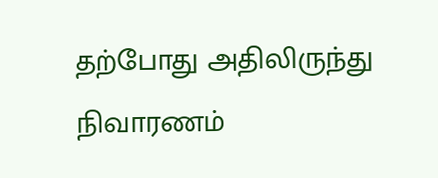தற்போது அதிலிருந்து நிவாரணம்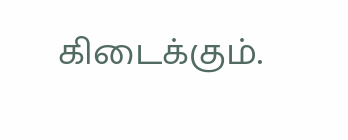கிடைக்கும்.